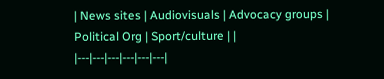| News sites | Audiovisuals | Advocacy groups | Political Org | Sport/culture | |
|---|---|---|---|---|---|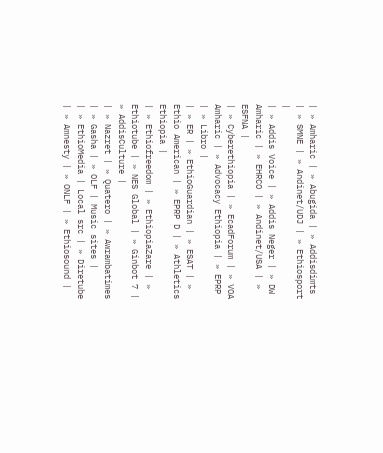| » Amharic | » Abugida | » Addisdimts | » SMNE | » Andinet/UDJ | » Ethiosport |
| » Addis Voice | » Addis Neger | » DW Amharic | » EHRCO | » Andinet/USA | » ESFNA |
| » Cyberethiopia | » EcadForum | » VOA Amharic | » Advocacy Ethiopia | » EPRP | » Libro |
| » ER | » EthioGuardian | » ESAT | » Ethio American | » EPRP D | » Athletics Ethiopia |
| » Ethiofreedom | » EthiopiaZare | » Ethiotube | » NES Global | » Ginbot 7 | » AddisCulture |
| » Nazret | » Quatero | » Awrambatimes | » Gasha | » OLF | Music sites |
| » EthioMedia | Local src | » Diretube | » Amnesty | » ONLF | » Ethiosound |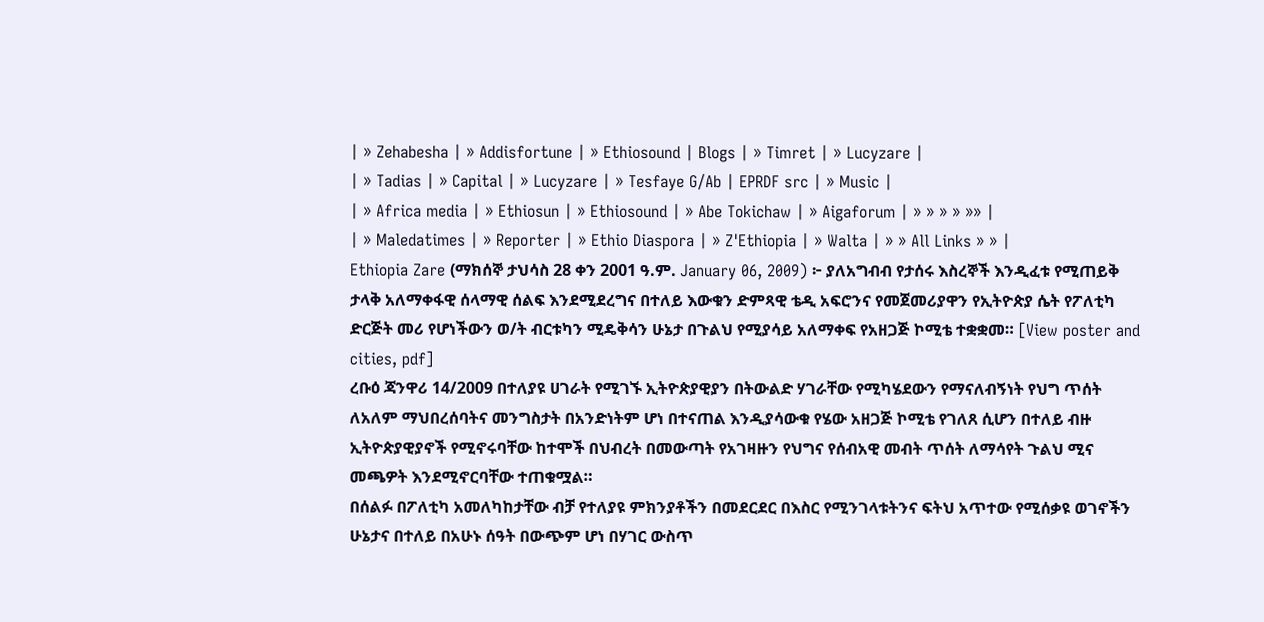| » Zehabesha | » Addisfortune | » Ethiosound | Blogs | » Timret | » Lucyzare |
| » Tadias | » Capital | » Lucyzare | » Tesfaye G/Ab | EPRDF src | » Music |
| » Africa media | » Ethiosun | » Ethiosound | » Abe Tokichaw | » Aigaforum | » » » » »» |
| » Maledatimes | » Reporter | » Ethio Diaspora | » Z'Ethiopia | » Walta | » » All Links » » |
Ethiopia Zare (ማክሰኞ ታህሳስ 28 ቀን 2001 ዓ.ም. January 06, 2009) ፦ ያለአግብብ የታሰሩ እስረኞች እንዲፈቱ የሚጠይቅ ታላቅ አለማቀፋዊ ሰላማዊ ሰልፍ እንደሚደረግና በተለይ እውቁን ድምጻዊ ቴዲ አፍሮንና የመጀመሪያዋን የኢትዮጵያ ሴት የፖለቲካ ድርጅት መሪ የሆነችውን ወ/ት ብርቱካን ሚዴቅሳን ሁኔታ በጉልህ የሚያሳይ አለማቀፍ የአዘጋጅ ኮሚቴ ተቋቋመ። [View poster and cities, pdf]
ረቡዕ ጃንዋሪ 14/2009 በተለያዩ ሀገራት የሚገኙ ኢትዮጵያዊያን በትውልድ ሃገራቸው የሚካሄደውን የማናለብኝነት የህግ ጥሰት ለአለም ማህበረሰባትና መንግስታት በአንድነትም ሆነ በተናጠል እንዲያሳውቁ የሄው አዘጋጅ ኮሚቴ የገለጸ ሲሆን በተለይ ብዙ ኢትዮጵያዊያኖች የሚኖሩባቸው ከተሞች በህብረት በመውጣት የአገዛዙን የህግና የሰብአዊ መብት ጥሰት ለማሳየት ጉልህ ሚና መጫዎት እንደሚኖርባቸው ተጠቁሟል።
በሰልፉ በፖለቲካ አመለካከታቸው ብቻ የተለያዩ ምክንያቶችን በመደርደር በእስር የሚንገላቱትንና ፍትህ አጥተው የሚሰቃዩ ወገኖችን ሁኔታና በተለይ በአሁኑ ሰዓት በውጭም ሆነ በሃገር ውስጥ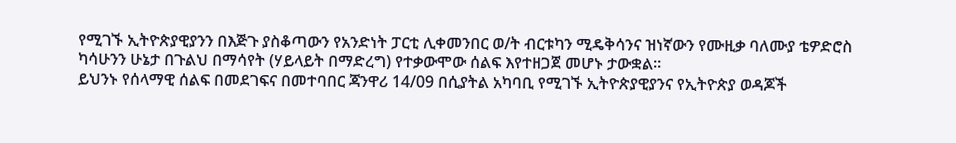የሚገኙ ኢትዮጵያዊያንን በእጅጉ ያስቆጣውን የአንድነት ፓርቲ ሊቀመንበር ወ/ት ብርቱካን ሚዴቅሳንና ዝነኛውን የሙዚቃ ባለሙያ ቴዎድሮስ ካሳሁንን ሁኔታ በጉልህ በማሳየት (ሃይላይት በማድረግ) የተቃውሞው ሰልፍ እየተዘጋጀ መሆኑ ታውቋል።
ይህንኑ የሰላማዊ ሰልፍ በመደገፍና በመተባበር ጃንዋሪ 14/09 በሲያትል አካባቢ የሚገኙ ኢትዮጵያዊያንና የኢትዮጵያ ወዳጆች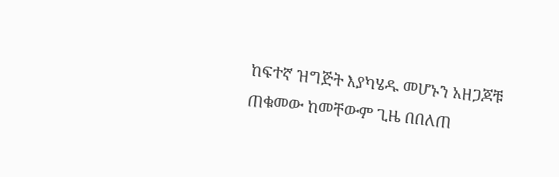ከፍተኛ ዝግጅት እያካሄዱ መሆኑን አዘጋጆቹ ጠቁመው ከመቸውም ጊዜ በበለጠ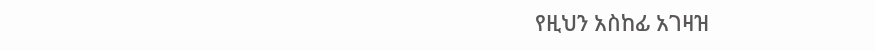የዚህን አስከፊ አገዛዝ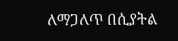ለማጋለጥ በሲያትል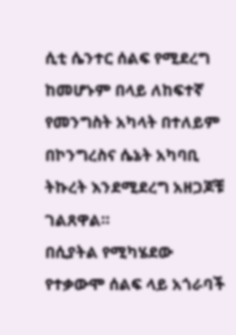ሲቲ ሴንተር ሰልፍ የሚደረግ ከመሆኑም በላይ ለከፍተኛ የመንግስት አካላት በተለይም በኮንግረስና ሴኔት አካባቢ ትኩረት እንደሚደረግ አዘጋጆቹ ገልጸዋል።
በሲያትል የሚካሄደው የተቃውሞ ሰልፍ ላይ አጎራባች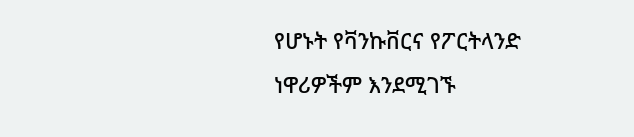የሆኑት የቫንኩቨርና የፖርትላንድ ነዋሪዎችም እንደሚገኙ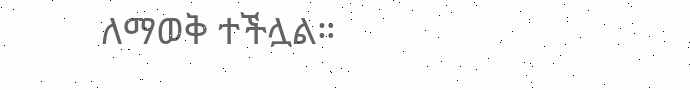ለማወቅ ተችሏል።